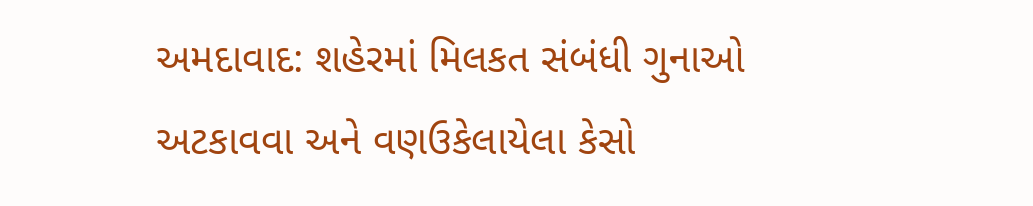અમદાવાદ: શહેરમાં મિલકત સંબંધી ગુનાઓ અટકાવવા અને વણઉકેલાયેલા કેસો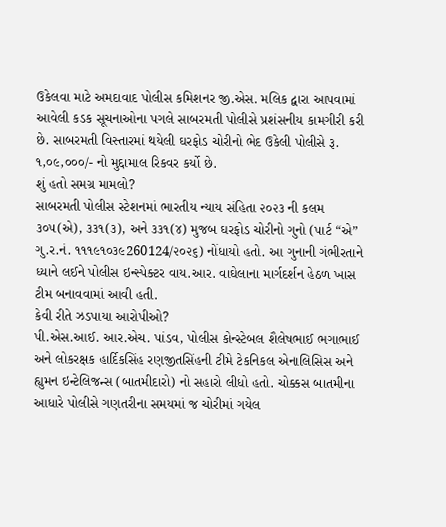ઉકેલવા માટે અમદાવાદ પોલીસ કમિશનર જી.એસ. મલિક દ્વારા આપવામાં આવેલી કડક સૂચનાઓના પગલે સાબરમતી પોલીસે પ્રશંસનીય કામગીરી કરી છે. સાબરમતી વિસ્તારમાં થયેલી ઘરફોડ ચોરીનો ભેદ ઉકેલી પોલીસે રૂ. ૧,૦૯,૦૦૦/- નો મુદ્દામાલ રિકવર કર્યો છે.
શું હતો સમગ્ર મામલો?
સાબરમતી પોલીસ સ્ટેશનમાં ભારતીય ન્યાય સંહિતા ૨૦૨૩ ની કલમ ૩૦૫(એ), ૩૩૧(૩), અને ૩૩૧(૪) મુજબ ઘરફોડ ચોરીનો ગુનો (પાર્ટ “એ” ગુ.ર.નં. ૧૧૧૯૧૦૩૯260124/૨૦૨૬) નોંધાયો હતો. આ ગુનાની ગંભીરતાને ધ્યાને લઈને પોલીસ ઇન્સ્પેક્ટર વાય.આર. વાઘેલાના માર્ગદર્શન હેઠળ ખાસ ટીમ બનાવવામાં આવી હતી.
કેવી રીતે ઝડપાયા આરોપીઓ?
પી.એસ.આઈ. આર.એચ. પાંડવ, પોલીસ કોન્સ્ટેબલ શૈલેષભાઈ ભગાભાઈ અને લોકરક્ષક હાર્દિકસિંહ રણજીતસિંહની ટીમે ટેકનિકલ એનાલિસિસ અને હ્યુમન ઇન્ટેલિજન્સ (બાતમીદારો) નો સહારો લીધો હતો. ચોક્કસ બાતમીના આધારે પોલીસે ગણતરીના સમયમાં જ ચોરીમાં ગયેલ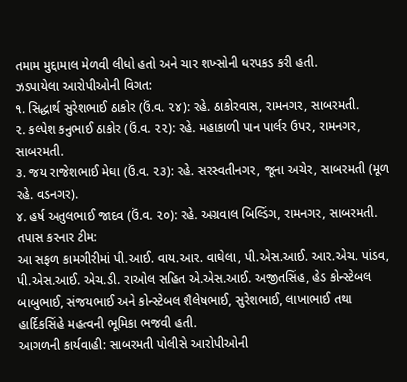તમામ મુદ્દામાલ મેળવી લીધો હતો અને ચાર શખ્સોની ધરપકડ કરી હતી.
ઝડપાયેલા આરોપીઓની વિગત:
૧. સિદ્ધાર્થ સુરેશભાઈ ઠાકોર (ઉં.વ. ૨૪): રહે. ઠાકોરવાસ, રામનગર, સાબરમતી.
૨. કલ્પેશ કનુભાઈ ઠાકોર (ઉં.વ. ૨૨): રહે. મહાકાળી પાન પાર્લર ઉપર, રામનગર, સાબરમતી.
૩. જય રાજેશભાઈ મેઘા (ઉં.વ. ૨૩): રહે. સરસ્વતીનગર, જૂના અચેર, સાબરમતી (મૂળ રહે. વડનગર).
૪. હર્ષ અતુલભાઈ જાદવ (ઉં.વ. ૨૦): રહે. અગ્રવાલ બિલ્ડિંગ, રામનગર, સાબરમતી.
તપાસ કરનાર ટીમ:
આ સફળ કામગીરીમાં પી.આઈ. વાય.આર. વાઘેલા, પી.એસ.આઈ. આર.એચ. પાંડવ, પી.એસ.આઈ. એચ.ડી. રાઓલ સહિત એ.એસ.આઈ. અજીતસિંહ, હેડ કોન્સ્ટેબલ બાબુભાઈ, સંજયભાઈ અને કોન્સ્ટેબલ શૈલેષભાઈ, સુરેશભાઈ, લાખાભાઈ તથા હાર્દિકસિંહે મહત્વની ભૂમિકા ભજવી હતી.
આગળની કાર્યવાહી: સાબરમતી પોલીસે આરોપીઓની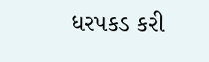ધરપકડ કરી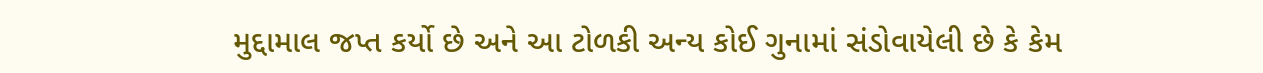મુદ્દામાલ જપ્ત કર્યો છે અને આ ટોળકી અન્ય કોઈ ગુનામાં સંડોવાયેલી છે કે કેમ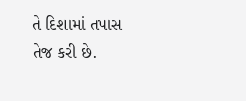તે દિશામાં તપાસ તેજ કરી છે.